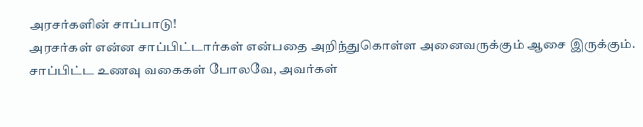அரசர்களின் சாப்பாடு!
அரசர்கள் என்ன சாப்பிட்டார்கள் என்பதை அறிந்துகொள்ள அனைவருக்கும் ஆசை இருக்கும். சாப்பிட்ட உணவு வகைகள் போலவே, அவர்கள்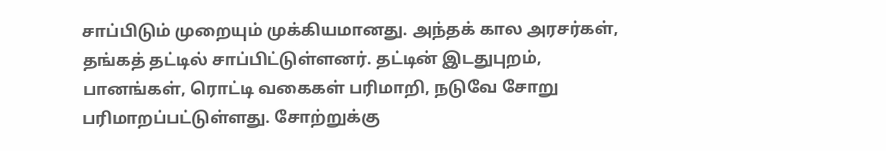சாப்பிடும் முறையும் முக்கியமானது. அந்தக் கால அரசர்கள், தங்கத் தட்டில் சாப்பிட்டுள்ளனர். தட்டின் இடதுபுறம், பானங்கள், ரொட்டி வகைகள் பரிமாறி, நடுவே சோறு பரிமாறப்பட்டுள்ளது. சோற்றுக்கு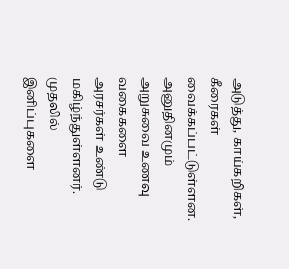அடுத்து, காய்கறிகள், கீரைகள் வைக்கப்பட்டுள்ளன. அனுதினமும் அறுசுவை உணவு வகைகளை அரசர்கள் உண்டு மகிழ்ந்துள்ளனர். முதலில் இனிப்புகளை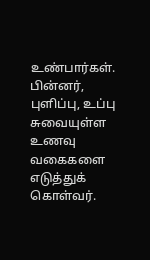உண்பார்கள். பின்னர், புளிப்பு, உப்பு சுவையுள்ள உணவு வகைகளை எடுத்துக் கொள்வர்.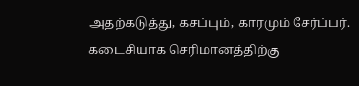அதற்கடுத்து, கசப்பும், காரமும் சேர்ப்பர். கடைசியாக செரிமானத்திற்கு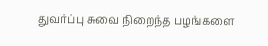துவர்ப்பு சுவை நிறைந்த பழங்களை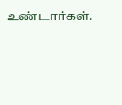உண்டார்கள்.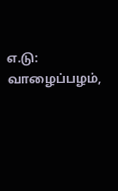எ.டு: வாழைப்பழம்,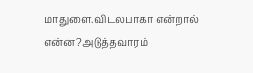மாதுளை.விடலபாகா என்றால் என்ன?அடுத்தவாரம்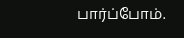பார்ப்போம்.